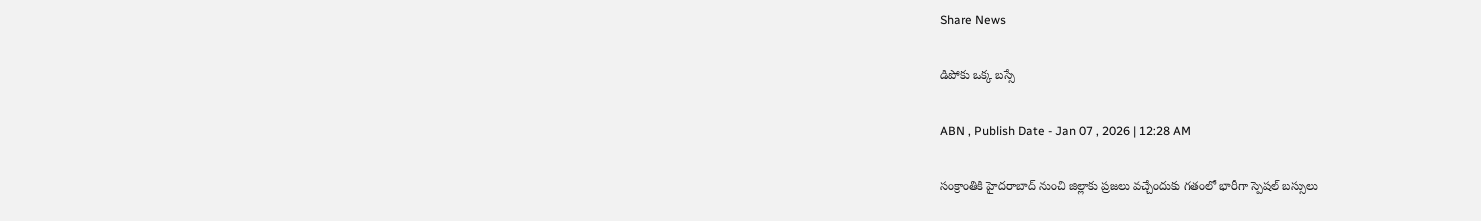Share News

డిపోకు ఒక్క బస్సే

ABN , Publish Date - Jan 07 , 2026 | 12:28 AM

సంక్రాంతికి హైదరాబాద్‌ నుంచి జిల్లాకు ప్రజలు వచ్చేందుకు గతంలో భారీగా స్పెషల్‌ బస్సులు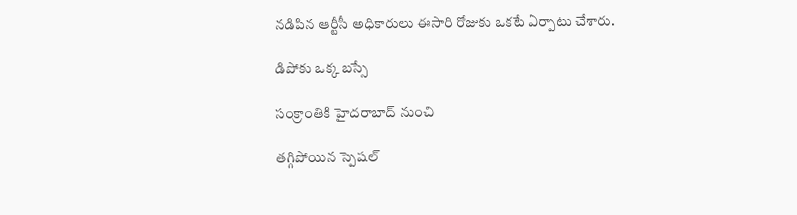నడిపిన ఆర్టీసీ అధికారులు ఈసారి రోజుకు ఒకటే ఏర్పాటు చేశారు.

డిపోకు ఒక్క బస్సే

సంక్రాంతికి హైదరాబాద్‌ నుంచి

తగ్గిపోయిన స్పెషల్‌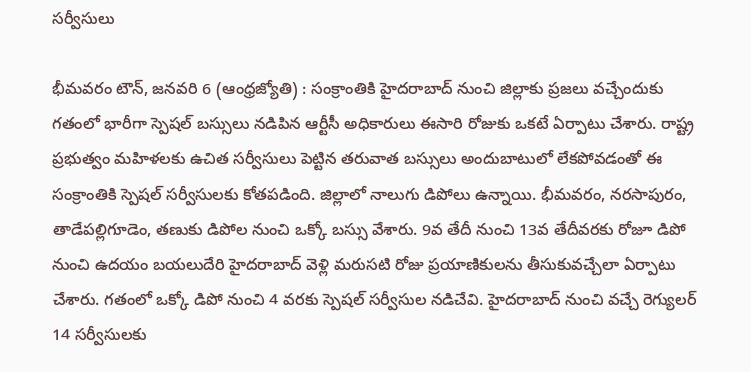సర్వీసులు

భీమవరం టౌన్‌, జనవరి 6 (ఆంధ్రజ్యోతి) : సంక్రాంతికి హైదరాబాద్‌ నుంచి జిల్లాకు ప్రజలు వచ్చేందుకు గతంలో భారీగా స్పెషల్‌ బస్సులు నడిపిన ఆర్టీసీ అధికారులు ఈసారి రోజుకు ఒకటే ఏర్పాటు చేశారు. రాష్ట్ర ప్రభుత్వం మహిళలకు ఉచిత సర్వీసులు పెట్టిన తరువాత బస్సులు అందుబాటులో లేకపోవడంతో ఈ సంక్రాంతికి స్పెషల్‌ సర్వీసులకు కోతపడింది. జిల్లాలో నాలుగు డిపోలు ఉన్నాయి. భీమవరం, నరసాపురం, తాడేపల్లిగూడెం, తణుకు డిపోల నుంచి ఒక్కో బస్సు వేశారు. 9వ తేదీ నుంచి 13వ తేదీవరకు రోజూ డిపో నుంచి ఉదయం బయలుదేరి హైదరాబాద్‌ వెళ్లి మరుసటి రోజు ప్రయాణికులను తీసుకువచ్చేలా ఏర్పాటు చేశారు. గతంలో ఒక్కో డిపో నుంచి 4 వరకు స్పెషల్‌ సర్వీసుల నడిచేవి. హైదరాబాద్‌ నుంచి వచ్చే రెగ్యులర్‌ 14 సర్వీసులకు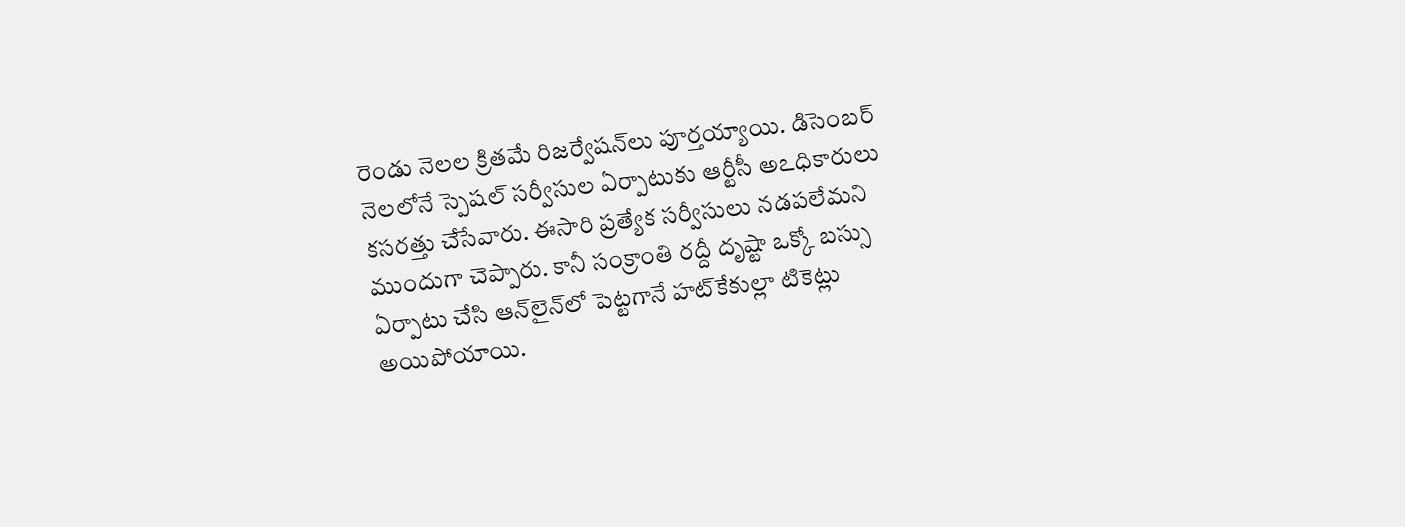రెండు నెలల క్రితమే రిజర్వేషన్‌లు పూర్తయ్యాయి. డిసెంబర్‌ నెలలోనే స్పెషల్‌ సర్వీసుల ఏర్పాటుకు ఆర్టీసీ అఽధికారులు కసరత్తు చేసేవారు. ఈసారి ప్రత్యేక సర్వీసులు నడపలేమని ముందుగా చెప్పారు. కానీ సంక్రాంతి రద్దీ దృష్టా ఒక్కో బస్సు ఏర్పాటు చేసి ఆన్‌లైన్‌లో పెట్టగానే హట్‌కేకుల్లా టికెట్లు అయిపోయాయి.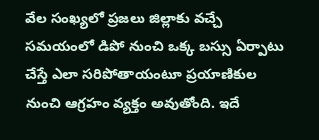వేల సంఖ్యలో ప్రజలు జిల్లాకు వచ్చే సమయంలో డిపో నుంచి ఒక్క బస్సు ఏర్పాటు చేస్తే ఎలా సరిపోతాయంటూ ప్రయాణికుల నుంచి ఆగ్రహం వ్యక్తం అవుతోంది. ఇదే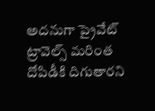అదనుగా ప్రైవేట్‌ ట్రావెల్స్‌ మరింత దోపిడీకి దిగుతారని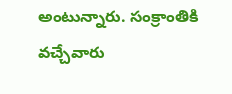అంటున్నారు. సంక్రాంతికి వచ్చేవారు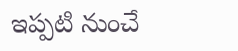ఇప్పటి నుంచే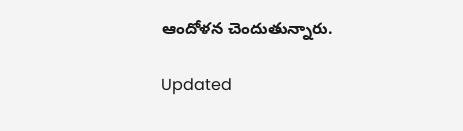ఆందోళన చెందుతున్నారు.

Updated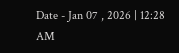Date - Jan 07 , 2026 | 12:28 AM